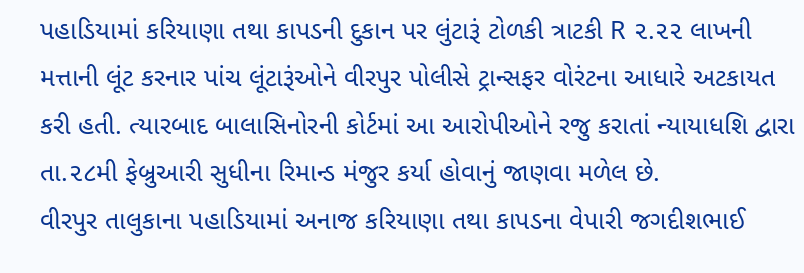પહાડિયામાં કરિયાણા તથા કાપડની દુકાન પર લુંટારૂં ટોળકી ત્રાટકી R ૨.૨૨ લાખની મત્તાની લૂંટ કરનાર પાંચ લૂંટારૂંઓને વીરપુર પોલીસે ટ્રાન્સફર વોરંટના આધારે અટકાયત કરી હતી. ત્યારબાદ બાલાસિનોરની કોર્ટમાં આ આરોપીઓને રજુ કરાતાં ન્યાયાધશિ દ્વારા તા.૨૮મી ફેબ્રુઆરી સુધીના રિમાન્ડ મંજુર કર્યા હોવાનું જાણવા મળેલ છે.
વીરપુર તાલુકાના પહાડિયામાં અનાજ કરિયાણા તથા કાપડના વેપારી જગદીશભાઈ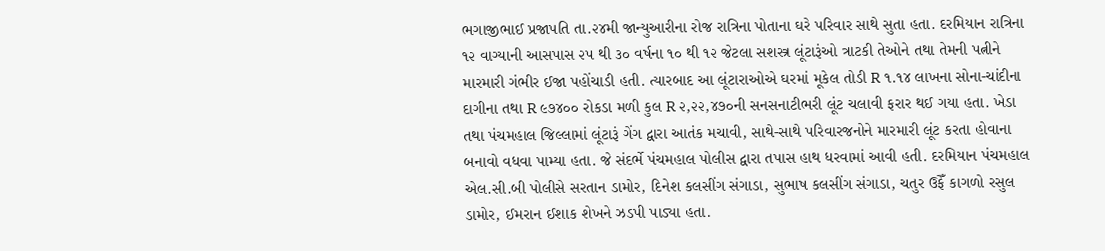ભગાજીભાઈ પ્રજાપતિ તા.૨૪મી જાન્યુઆરીના રોજ રાત્રિના પોતાના ઘરે પરિવાર સાથે સુતા હતા. દરમિયાન રાત્રિના ૧૨ વાગ્યાની આસપાસ ૨૫ થી ૩૦ વર્ષના ૧૦ થી ૧૨ જેટલા સશસ્ત્ર લૂંટારૂંઓ ત્રાટકી તેઓને તથા તેમની પત્નીને મારમારી ગંભીર ઈજા પહોંચાડી હતી. ત્યારબાદ આ લૂંટારાઓએ ઘરમાં મૂકેલ તોડી R ૧.૧૪ લાખના સોના-ચાંદીના દાગીના તથા R ૯૭૪૦૦ રોકડા મળી કુલ R ૨,૨૨,૪૭૦ની સનસનાટીભરી લૂંટ ચલાવી ફરાર થઈ ગયા હતા. ખેડા તથા પંચમહાલ જિલ્લામાં લૂંટારૂં ગેંગ દ્વારા આતંક મચાવી, સાથે-સાથે પરિવારજનોને મારમારી લૂંટ કરતા હોવાના બનાવો વધવા પામ્યા હતા. જે સંદર્ભે પંચમહાલ પોલીસ દ્વારા તપાસ હાથ ધરવામાં આવી હતી. દરમિયાન પંચમહાલ એલ.સી.બી પોલીસે સરતાન ડામોર, દિનેશ કલસીંગ સંગાડા, સુભાષ કલસીંગ સંગાડા, ચતુર ઉફેઁ કાગળો રસુલ ડામોર, ઈમરાન ઈશાક શેખને ઝડપી પાડ્યા હતા.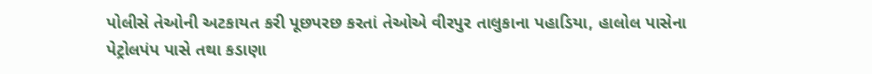પોલીસે તેઓની અટકાયત કરી પૂછપરછ કરતાં તેઓએ વીરપુર તાલુકાના પહાડિયા, હાલોલ પાસેના પેટ્રોલપંપ પાસે તથા કડાણા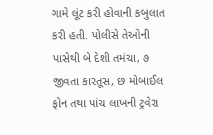ગામે લૂંટ કરી હોવાની કબુલાત કરી હતી. પોલીસે તેઓની પાસેથી બે દેશી તમંચા, ૭ જીવતા કારતૂસ, છ મોબાઈલ ફોન તથા પાંચ લાખની ટ્રવેરા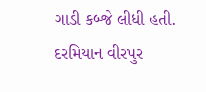ગાડી કબ્જે લીધી હતી. દરમિયાન વીરપુર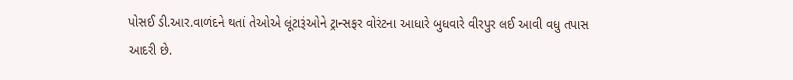પોસઈ ડી.આર.વાળંદને થતાં તેઓએ લૂંટારૂંઓને ટ્રાન્સફર વોરંટના આધારે બુધવારે વીરપુર લઈ આવી વધુ તપાસ આદરી છે.